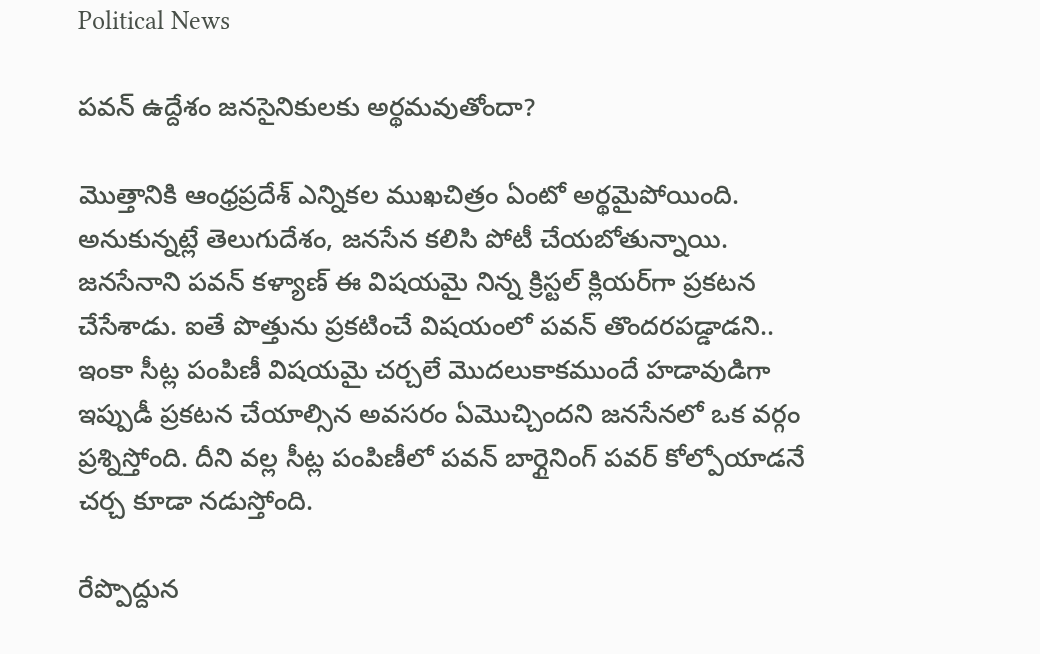Political News

పవన్ ఉద్దేశం జనసైనికులకు అర్థమవుతోందా?

మొత్తానికి ఆంధ్రప్రదేశ్ ఎన్నికల ముఖచిత్రం ఏంటో అర్థమైపోయింది. అనుకున్నట్లే తెలుగుదేశం, జనసేన కలిసి పోటీ చేయబోతున్నాయి. జనసేనాని పవన్ కళ్యాణ్ ఈ విషయమై నిన్న క్రిస్టల్ క్లియర్‌గా ప్రకటన చేసేశాడు. ఐతే పొత్తును ప్రకటించే విషయంలో పవన్ తొందరపడ్డాడని.. ఇంకా సీట్ల పంపిణీ విషయమై చర్చలే మొదలుకాకముందే హడావుడిగా ఇప్పుడీ ప్రకటన చేయాల్సిన అవసరం ఏమొచ్చిందని జనసేనలో ఒక వర్గం ప్రశ్నిస్తోంది. దీని వల్ల సీట్ల పంపిణీలో పవన్ బార్గైనింగ్ పవర్ కోల్పోయాడనే చర్చ కూడా నడుస్తోంది.

రేప్పొద్దున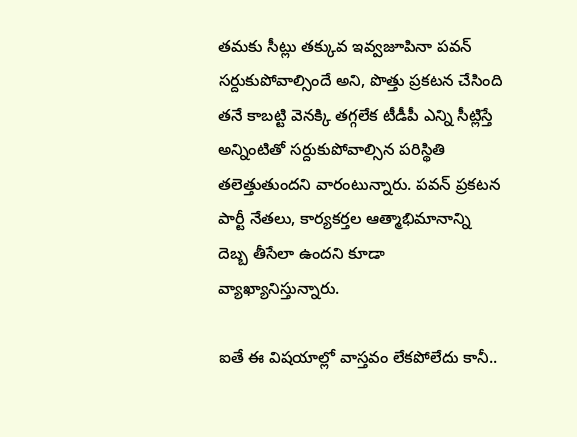తమకు సీట్లు తక్కువ ఇవ్వజూపినా పవన్ సర్దుకుపోవాల్సిందే అని, పొత్తు ప్రకటన చేసింది తనే కాబట్టి వెనక్కి తగ్గలేక టీడీపీ ఎన్ని సీట్లిస్తే అన్నింటితో సర్దుకుపోవాల్సిన పరిస్థితి తలెత్తుతుందని వారంటున్నారు. పవన్ ప్రకటన పార్టీ నేతలు, కార్యకర్తల ఆత్మాభిమానాన్ని దెబ్బ తీసేలా ఉందని కూడా వ్యాఖ్యానిస్తున్నారు.

ఐతే ఈ విషయాల్లో వాస్తవం లేకపోలేదు కానీ..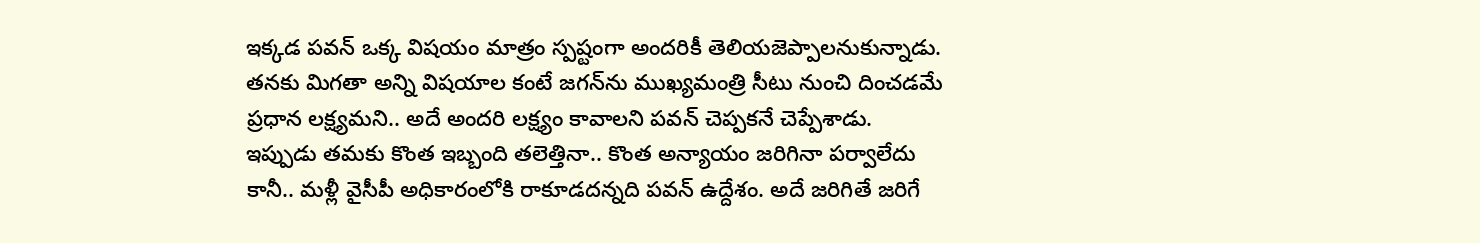ఇక్కడ పవన్ ఒక్క విషయం మాత్రం స్పష్టంగా అందరికీ తెలియజెప్పాలనుకున్నాడు. తనకు మిగతా అన్ని విషయాల కంటే జగన్‌ను ముఖ్యమంత్రి సీటు నుంచి దించడమే ప్రధాన లక్ష్యమని.. అదే అందరి లక్ష్యం కావాలని పవన్ చెప్పకనే చెప్పేశాడు. ఇప్పుడు తమకు కొంత ఇబ్బంది తలెత్తినా.. కొంత అన్యాయం జరిగినా పర్వాలేదు కానీ.. మళ్లీ వైసీపీ అధికారంలోకి రాకూడదన్నది పవన్ ఉద్దేశం. అదే జరిగితే జరిగే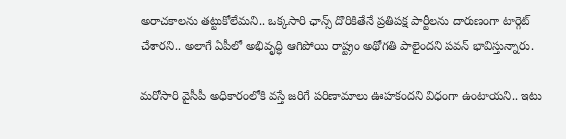అరాచకాలను తట్టుకోలేమని.. ఒక్కసారి ఛాన్స్ దొరికితేనే ప్రతిపక్ష పార్టీలను దారుణంగా టార్గెట్ చేశారని.. అలాగే ఏపీలో అభివృద్ధి ఆగిపోయి రాష్ట్రం అథోగతి పాలైందని పవన్ భావిస్తున్నారు.

మరోసారి వైసీపీ అధికారంలోకి వస్తే జరిగే పరిణామాలు ఊహకందని విధంగా ఉంటాయని.. ఇటు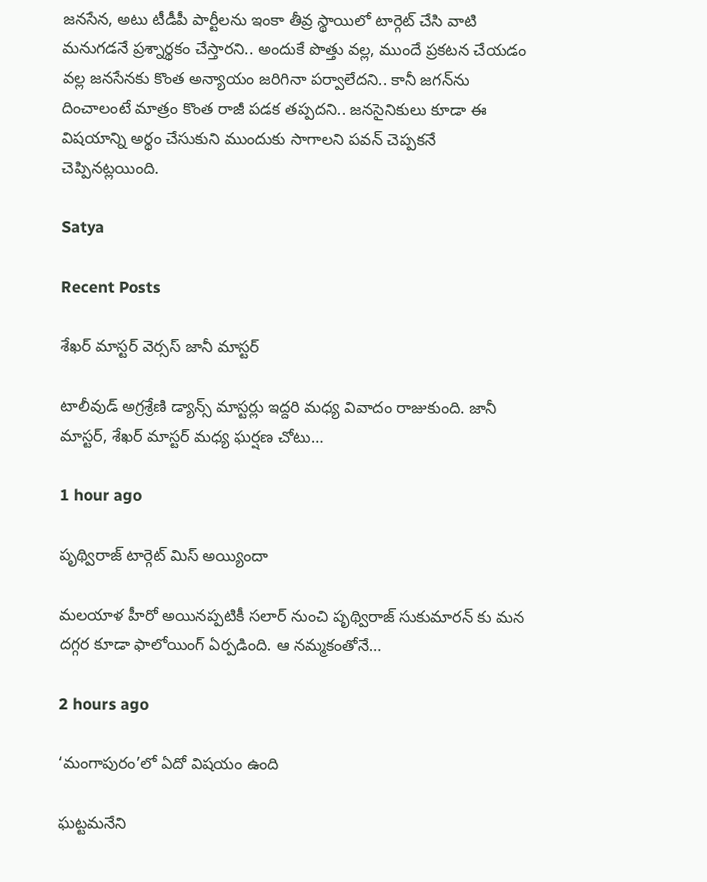జనసేన, అటు టీడీపీ పార్టీలను ఇంకా తీవ్ర స్థాయిలో టార్గెట్ చేసి వాటి మనుగడనే ప్రశ్నార్థకం చేస్తారని.. అందుకే పొత్తు వల్ల, ముందే ప్రకటన చేయడం వల్ల జనసేనకు కొంత అన్యాయం జరిగినా పర్వాలేదని.. కానీ జగన్‌ను దించాలంటే మాత్రం కొంత రాజీ పడక తప్పదని.. జనసైనికులు కూడా ఈ విషయాన్ని అర్థం చేసుకుని ముందుకు సాగాలని పవన్ చెప్పకనే చెప్పినట్లయింది.

Satya

Recent Posts

శేఖ‌ర్ మాస్ట‌ర్ వెర్స‌స్ జానీ మాస్ట‌ర్

టాలీవుడ్ అగ్ర‌శ్రేణి డ్యాన్స్ మాస్ట‌ర్లు ఇద్ద‌రి మ‌ధ్య వివాదం రాజుకుంది. జానీ మాస్ట‌ర్, శేఖ‌ర్ మాస్ట‌ర్ మ‌ధ్య ఘ‌ర్ష‌ణ చోటు…

1 hour ago

పృథ్విరాజ్ టార్గెట్ మిస్ అయ్యిందా

మలయాళ హీరో అయినప్పటికీ సలార్ నుంచి పృథ్విరాజ్ సుకుమారన్ కు మన దగ్గర కూడా ఫాలోయింగ్ ఏర్పడింది. ఆ నమ్మకంతోనే…

2 hours ago

‘మంగాపురం’లో ఏదో విషయం ఉంది

ఘట్టమనేని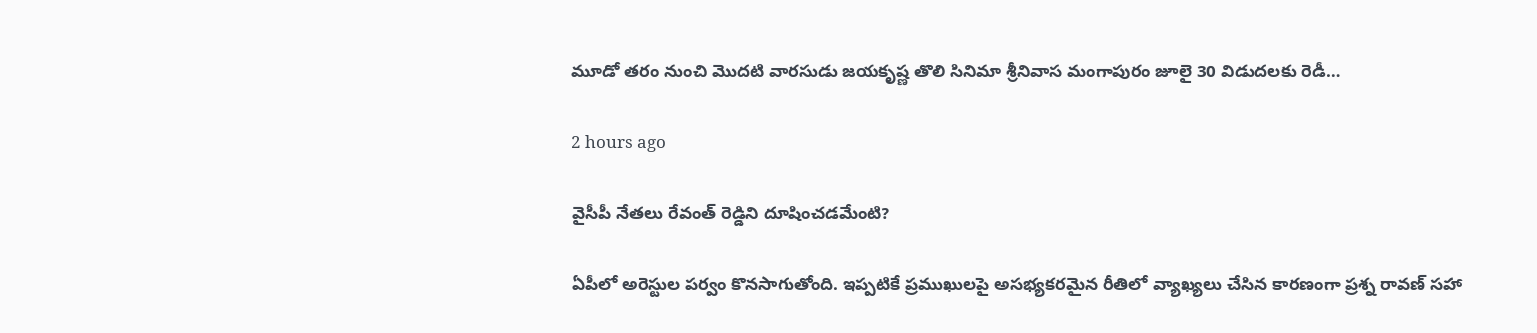మూడో తరం నుంచి మొదటి వారసుడు జయకృష్ణ తొలి సినిమా శ్రీనివాస మంగాపురం జూలై 30 విడుదలకు రెడీ…

2 hours ago

వైసీపీ నేతలు రేవంత్ రెడ్డిని దూషించడమేంటి?

ఏపీలో అరెస్టుల పర్వం కొనసాగుతోంది. ఇప్పటికే ప్రముఖులపై అసభ్యకరమైన రీతిలో వ్యాఖ్యలు చేసిన కారణంగా ప్రశ్న రావణ్ సహా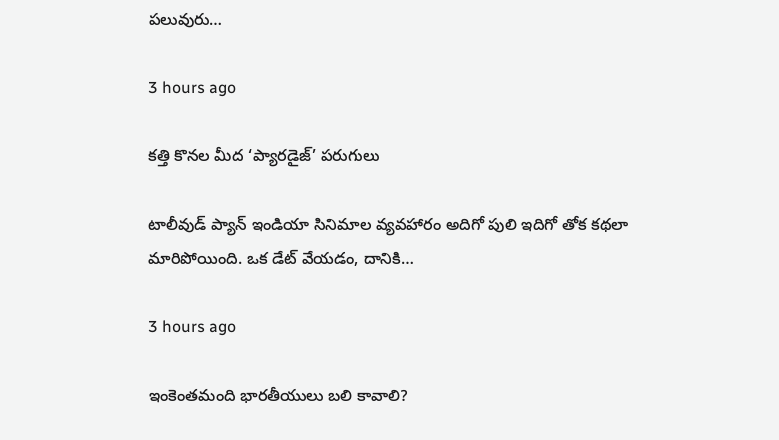పలువురు…

3 hours ago

కత్తి కొనల మీద ‘ప్యారడైజ్’ పరుగులు

టాలీవుడ్ ప్యాన్ ఇండియా సినిమాల వ్యవహారం అదిగో పులి ఇదిగో తోక కథలా మారిపోయింది. ఒక డేట్ వేయడం, దానికి…

3 hours ago

ఇంకెంతమంది భారతీయులు బలి కావాలి?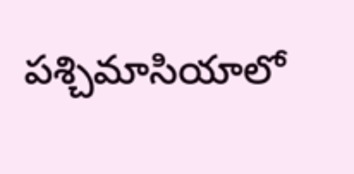పశ్చిమాసియాలో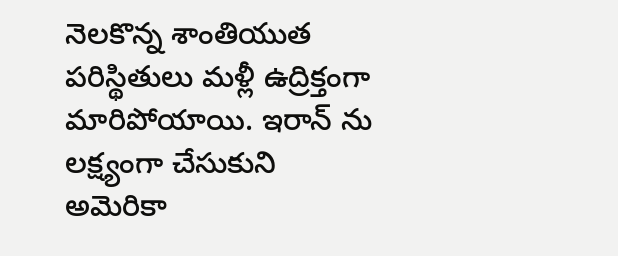నెలకొన్న శాంతియుత పరిస్థితులు మళ్లీ ఉద్రిక్తంగా మారిపోయాయి. ఇరాన్ ను లక్ష్యంగా చేసుకుని అమెరికా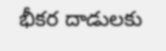భీకర దాడులకు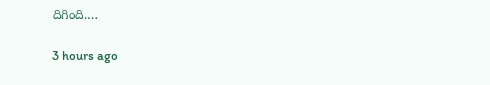దిగింది.…

3 hours ago